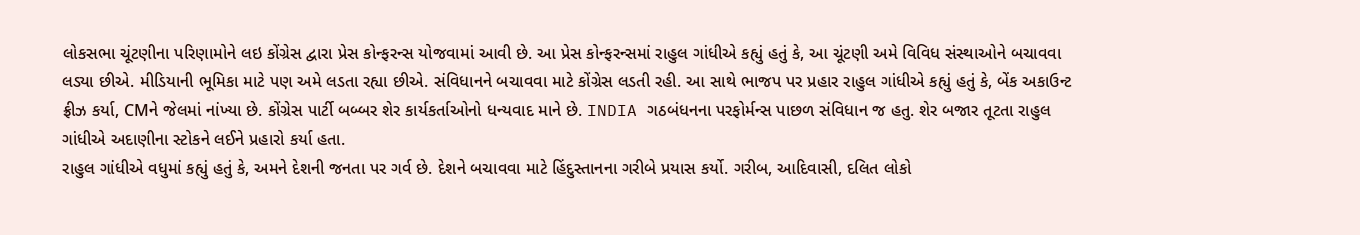લોકસભા ચૂંટણીના પરિણામોને લઇ કોંગ્રેસ દ્વારા પ્રેસ કોન્ફરન્સ યોજવામાં આવી છે. આ પ્રેસ કોન્ફરન્સમાં રાહુલ ગાંધીએ કહ્યું હતું કે, આ ચૂંટણી અમે વિવિધ સંસ્થાઓને બચાવવા લડ્યા છીએ. મીડિયાની ભૂમિકા માટે પણ અમે લડતા રહ્યા છીએ. સંવિધાનને બચાવવા માટે કોંગ્રેસ લડતી રહી. આ સાથે ભાજપ પર પ્રહાર રાહુલ ગાંધીએ કહ્યું હતું કે, બેંક અકાઉન્ટ ફ્રીઝ કર્યા, CMને જેલમાં નાંખ્યા છે. કોંગ્રેસ પાર્ટી બબ્બર શેર કાર્યકર્તાઓનો ધન્યવાદ માને છે. INDIA ગઠબંધનના પરફોર્મન્સ પાછળ સંવિધાન જ હતુ. શેર બજાર તૂટતા રાહુલ ગાંધીએ અદાણીના સ્ટોકને લઈને પ્રહારો કર્યા હતા.
રાહુલ ગાંધીએ વધુમાં કહ્યું હતું કે, અમને દેશની જનતા પર ગર્વ છે. દેશને બચાવવા માટે હિંદુસ્તાનના ગરીબે પ્રયાસ કર્યો. ગરીબ, આદિવાસી, દલિત લોકો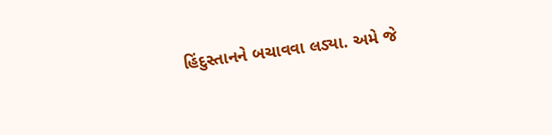હિંદુસ્તાનને બચાવવા લડ્યા. અમે જે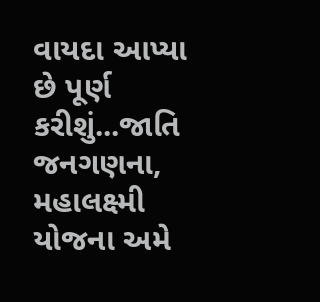વાયદા આપ્યા છે પૂર્ણ કરીશું...જાતિ જનગણના, મહાલક્ષ્મી યોજના અમે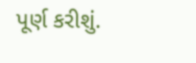પૂર્ણ કરીશું.